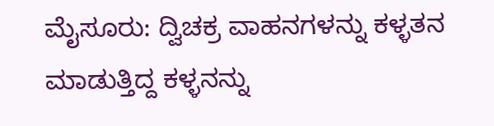ಮೈಸೂರು: ದ್ವಿಚಕ್ರ ವಾಹನಗಳನ್ನು ಕಳ್ಳತನ ಮಾಡುತ್ತಿದ್ದ ಕಳ್ಳನನ್ನು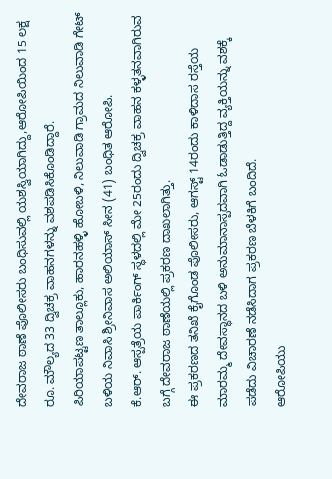ದೇವರಾಜ ಠಾಣೆ ಪೊಲೀಸರು ಬಂಧಿಸುವಲ್ಲಿ ಯಶಸ್ವಿಯಾಗಿದ್ದು,ಆರೋಪಿಯಿಂದ 15 ಲಕ್ಷ ರೂ. ಮೌಲ್ಯದ 33 ದ್ವಿಚಕ್ರ ವಾಹನಗಳನ್ನು ವಶಪಡಿಸಿಕೊಂಡಿದ್ದಾರೆ.
ಪಿರಿಯಾಪಟ್ಟಣ ತಾಲ್ಲೂಕು, ಹಾರನಹಳ್ಳಿ ಹೋಬಳಿ, ನಿಲುವಾಡಿ ಗ್ರಾಮದ ನಿಲುವಾಡಿ ಗೇಟ್ ಬಳಿಯ ನಿವಾಸಿ ಶ್ರೀನಿವಾಸ ಅಲಿಯಾಸ್ ಸೀನ (41) ಬಂಧಿತ ಆರೋಪಿ.
ಕೆ.ಆರ್. ಆಸ್ಪತ್ರೆಯ ಪಾರ್ಕಿಂಗ್ ಸ್ಥಳದಲ್ಲಿ ಮೇ 25ರಂದು ದ್ವಿಚಕ್ರ ವಾಹನ ಕಳ್ಳತನವಾಗಿರುವ ಬಗ್ಗೆ ದೇವರಾಜ ಠಾಣೆಯಲ್ಲಿ ಪ್ರಕರಣ ದಾಖಲಾಗಿತ್ತು.
ಈ ಪ್ರಕರಣದ ತನಿಖೆ ಕೈಗೊಂಡ ಪೊಲೀಸರು, ಆಗಸ್ಟ್ 14ರಂದು ಕಾಳಿದಾಸ ರಸ್ತೆಯ ಮಾರಮ್ಮ ದೇವಸ್ಥಾನದ ಬಳಿ ಅನುಮಾನಾಸ್ಪದವಾಗಿ ಓಡಾಡುತ್ತಿದ್ದ ವ್ಯಕ್ತಿಯನ್ನು ವಶಕ್ಕೆ ಪಡೆದು ವಿಚಾರಣೆ ನಡೆಸಿದಾಗ ಪ್ರಕರಣ ಬೆಳಕಿಗೆ ಬಂದಿದೆ.
ಆರೋಪಿಯು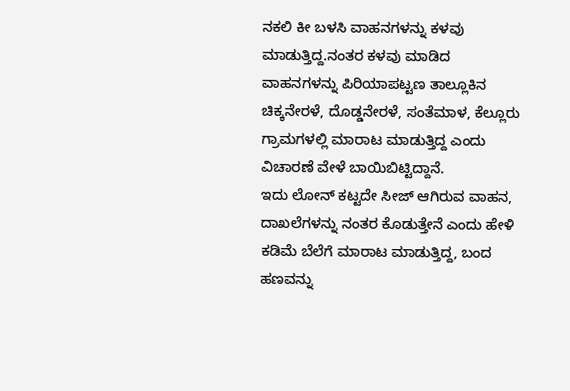ನಕಲಿ ಕೀ ಬಳಸಿ ವಾಹನಗಳನ್ನು ಕಳವು ಮಾಡುತ್ತಿದ್ದ.ನಂತರ ಕಳವು ಮಾಡಿದ ವಾಹನಗಳನ್ನು ಪಿರಿಯಾಪಟ್ಟಣ ತಾಲ್ಲೂಕಿನ ಚಿಕ್ಕನೇರಳೆ, ದೊಡ್ಡನೇರಳೆ, ಸಂತೆಮಾಳ, ಕೆಲ್ಲೂರು ಗ್ರಾಮಗಳಲ್ಲಿ ಮಾರಾಟ ಮಾಡುತ್ತಿದ್ದ ಎಂದು ವಿಚಾರಣೆ ವೇಳೆ ಬಾಯಿಬಿಟ್ಟಿದ್ದಾನೆ.
ಇದು ಲೋನ್ ಕಟ್ಟದೇ ಸೀಜ್ ಆಗಿರುವ ವಾಹನ, ದಾಖಲೆಗಳನ್ನು ನಂತರ ಕೊಡುತ್ತೇನೆ ಎಂದು ಹೇಳಿ ಕಡಿಮೆ ಬೆಲೆಗೆ ಮಾರಾಟ ಮಾಡುತ್ತಿದ್ದ, ಬಂದ ಹಣವನ್ನು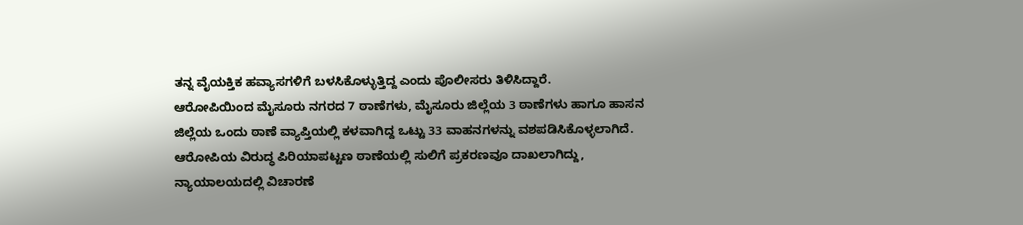ತನ್ನ ವೈಯಕ್ತಿಕ ಹವ್ಯಾಸಗಳಿಗೆ ಬಳಸಿಕೊಳ್ಳುತ್ತಿದ್ದ ಎಂದು ಪೊಲೀಸರು ತಿಳಿಸಿದ್ದಾರೆ.
ಆರೋಪಿಯಿಂದ ಮೈಸೂರು ನಗರದ 7 ಠಾಣೆಗಳು, ಮೈಸೂರು ಜಿಲ್ಲೆಯ 3 ಠಾಣೆಗಳು ಹಾಗೂ ಹಾಸನ ಜಿಲ್ಲೆಯ ಒಂದು ಠಾಣೆ ವ್ಯಾಪ್ತಿಯಲ್ಲಿ ಕಳವಾಗಿದ್ದ ಒಟ್ಟು 33 ವಾಹನಗಳನ್ನು ವಶಪಡಿಸಿಕೊಳ್ಳಲಾಗಿದೆ.
ಆರೋಪಿಯ ವಿರುದ್ಧ ಪಿರಿಯಾಪಟ್ಟಣ ಠಾಣೆಯಲ್ಲಿ ಸುಲಿಗೆ ಪ್ರಕರಣವೂ ದಾಖಲಾಗಿದ್ದು, ನ್ಯಾಯಾಲಯದಲ್ಲಿ ವಿಚಾರಣೆ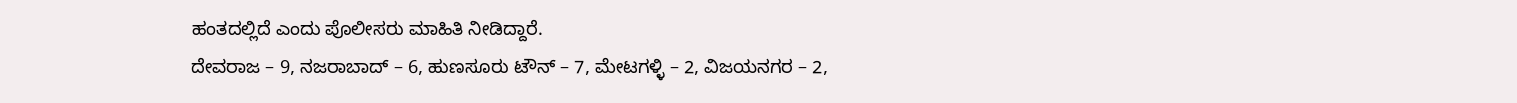ಹಂತದಲ್ಲಿದೆ ಎಂದು ಪೊಲೀಸರು ಮಾಹಿತಿ ನೀಡಿದ್ದಾರೆ.
ದೇವರಾಜ – 9, ನಜರಾಬಾದ್ – 6, ಹುಣಸೂರು ಟೌನ್ – 7, ಮೇಟಗಳ್ಳಿ – 2, ವಿಜಯನಗರ – 2,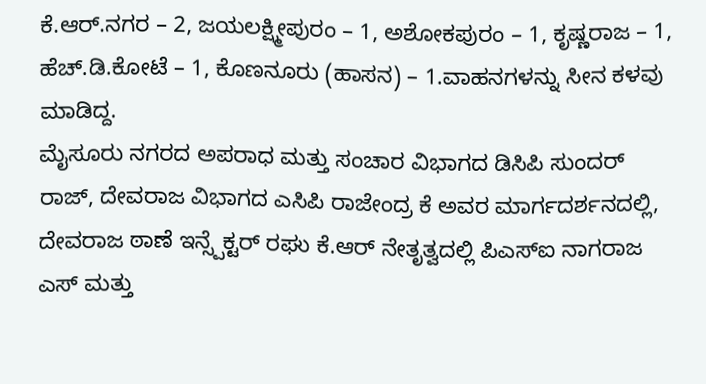ಕೆ.ಆರ್.ನಗರ – 2, ಜಯಲಕ್ಷ್ಮೀಪುರಂ – 1, ಅಶೋಕಪುರಂ – 1, ಕೃಷ್ಣರಾಜ – 1, ಹೆಚ್.ಡಿ.ಕೋಟೆ – 1, ಕೊಣನೂರು (ಹಾಸನ) – 1.ವಾಹನಗಳನ್ನು ಸೀನ ಕಳವು ಮಾಡಿದ್ದ.
ಮೈಸೂರು ನಗರದ ಅಪರಾಧ ಮತ್ತು ಸಂಚಾರ ವಿಭಾಗದ ಡಿಸಿಪಿ ಸುಂದರ್ ರಾಜ್, ದೇವರಾಜ ವಿಭಾಗದ ಎಸಿಪಿ ರಾಜೇಂದ್ರ ಕೆ ಅವರ ಮಾರ್ಗದರ್ಶನದಲ್ಲಿ, ದೇವರಾಜ ಠಾಣೆ ಇನ್ಸ್ಪೆಕ್ಟರ್ ರಘು ಕೆ.ಆರ್ ನೇತೃತ್ವದಲ್ಲಿ ಪಿಎಸ್ಐ ನಾಗರಾಜ ಎಸ್ ಮತ್ತು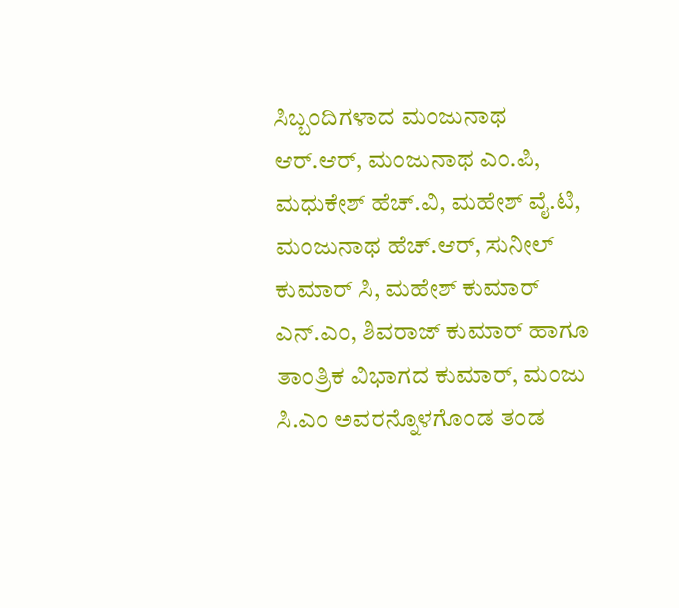ಸಿಬ್ಬಂದಿಗಳಾದ ಮಂಜುನಾಥ ಆರ್.ಆರ್, ಮಂಜುನಾಥ ಎಂ.ಪಿ, ಮಧುಕೇಶ್ ಹೆಚ್.ವಿ, ಮಹೇಶ್ ವೈ.ಟಿ, ಮಂಜುನಾಥ ಹೆಚ್.ಆರ್, ಸುನೀಲ್ ಕುಮಾರ್ ಸಿ, ಮಹೇಶ್ ಕುಮಾರ್ ಎನ್.ಎಂ, ಶಿವರಾಜ್ ಕುಮಾರ್ ಹಾಗೂ ತಾಂತ್ರಿಕ ವಿಭಾಗದ ಕುಮಾರ್, ಮಂಜು ಸಿ.ಎಂ ಅವರನ್ನೊಳಗೊಂಡ ತಂಡ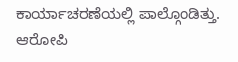ಕಾರ್ಯಾಚರಣೆಯಲ್ಲಿ ಪಾಲ್ಗೊಂಡಿತ್ತು.
ಆರೋಪಿ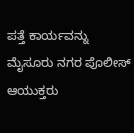ಪತ್ತೆ ಕಾರ್ಯವನ್ನು ಮೈಸೂರು ನಗರ ಪೊಲೀಸ್ ಆಯುಕ್ತರು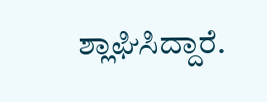ಶ್ಲಾಘಿಸಿದ್ದಾರೆ.